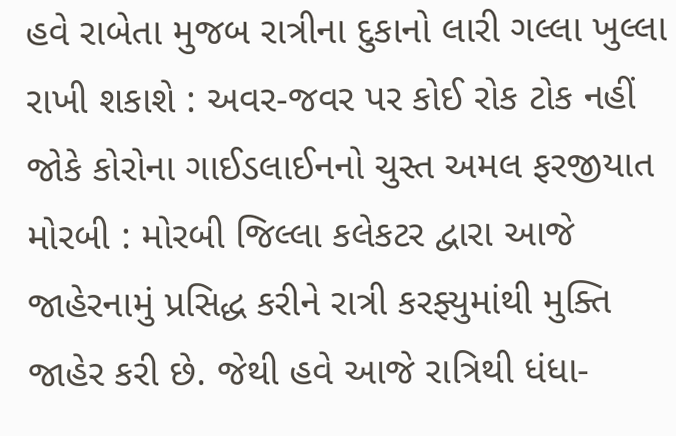હવે રાબેતા મુજબ રાત્રીના દુકાનો લારી ગલ્લા ખુલ્લા રાખી શકાશે : અવર-જવર પર કોઈ રોક ટોક નહીં જોકે કોરોના ગાઈડલાઈનનો ચુસ્ત અમલ ફરજીયાત મોરબી : મોરબી જિલ્લા કલેકટર દ્વારા આજે જાહેરનામું પ્રસિદ્ધ કરીને રાત્રી કરફ્યુમાંથી મુક્તિ જાહેર કરી છે. જેથી હવે આજે રાત્રિથી ધંધા-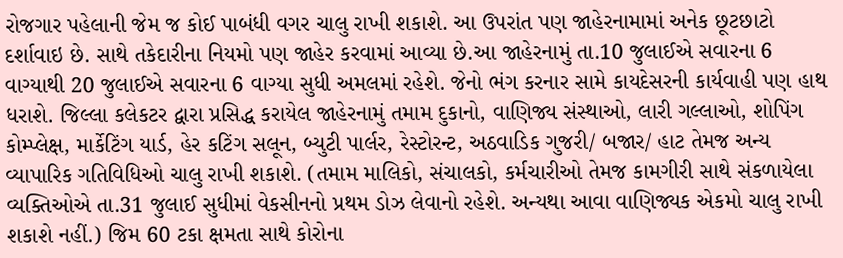રોજગાર પહેલાની જેમ જ કોઈ પાબંધી વગર ચાલુ રાખી શકાશે. આ ઉપરાંત પણ જાહેરનામામાં અનેક છૂટછાટો દર્શાવાઇ છે. સાથે તકેદારીના નિયમો પણ જાહેર કરવામાં આવ્યા છે.આ જાહેરનામું તા.10 જુલાઈએ સવારના 6 વાગ્યાથી 20 જુલાઈએ સવારના 6 વાગ્યા સુધી અમલમાં રહેશે. જેનો ભંગ કરનાર સામે કાયદેસરની કાર્યવાહી પણ હાથ ધરાશે. જિલ્લા કલેકટર દ્વારા પ્રસિદ્ધ કરાયેલ જાહેરનામું તમામ દુકાનો, વાણિજ્ય સંસ્થાઓ, લારી ગલ્લાઓ, શોપિંગ કોમ્પ્લેક્ષ, માર્કેટિંગ યાર્ડ, હેર કટિંગ સલૂન, બ્યુટી પાર્લર, રેસ્ટોરન્ટ, અઠવાડિક ગુજરી/ બજાર/ હાટ તેમજ અન્ય વ્યાપારિક ગતિવિધિઓ ચાલુ રાખી શકાશે. (તમામ માલિકો, સંચાલકો, કર્મચારીઓ તેમજ કામગીરી સાથે સંકળાયેલા વ્યક્તિઓએ તા.31 જુલાઈ સુધીમાં વેકસીનનો પ્રથમ ડોઝ લેવાનો રહેશે. અન્યથા આવા વાણિજ્યક એકમો ચાલુ રાખી શકાશે નહીં.) જિમ 60 ટકા ક્ષમતા સાથે કોરોના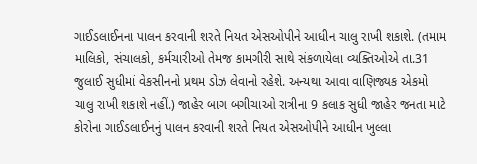ગાઈડલાઈનના પાલન કરવાની શરતે નિયત એસઓપીને આધીન ચાલુ રાખી શકાશે. (તમામ માલિકો, સંચાલકો, કર્મચારીઓ તેમજ કામગીરી સાથે સંકળાયેલા વ્યક્તિઓએ તા.31 જુલાઈ સુધીમાં વેકસીનનો પ્રથમ ડોઝ લેવાનો રહેશે. અન્યથા આવા વાણિજ્યક એકમો ચાલુ રાખી શકાશે નહીં.) જાહેર બાગ બગીચાઓ રાત્રીના 9 કલાક સુધી જાહેર જનતા માટે કોરોના ગાઈડલાઈનનું પાલન કરવાની શરતે નિયત એસઓપીને આધીન ખુલ્લા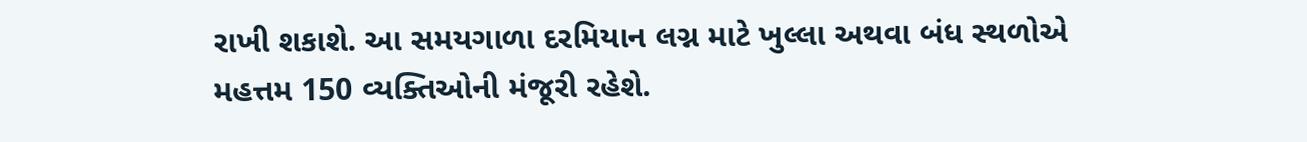રાખી શકાશે. આ સમયગાળા દરમિયાન લગ્ન માટે ખુલ્લા અથવા બંધ સ્થળોએ મહત્તમ 150 વ્યક્તિઓની મંજૂરી રહેશે.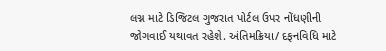લગ્ન માટે ડિજિટલ ગુજરાત પોર્ટલ ઉપર નોંધણીની જોગવાઈ યથાવત રહેશે. અંતિમક્રિયા/ દફનવિધિ માટે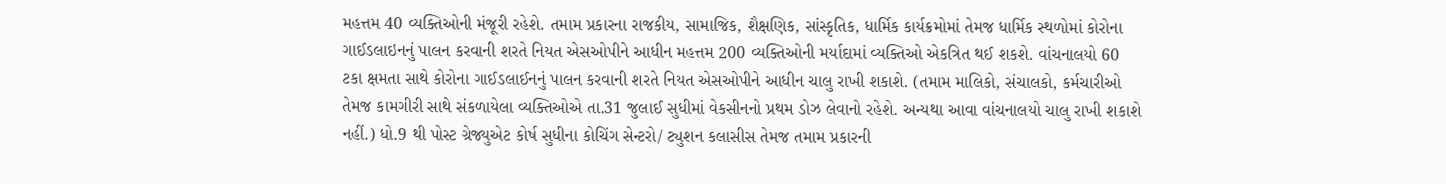મહત્તમ 40 વ્યક્તિઓની મંજૂરી રહેશે. તમામ પ્રકારના રાજકીય, સામાજિક, શૈક્ષણિક, સાંસ્કૃતિક, ધાર્મિક કાર્યક્રમોમાં તેમજ ધાર્મિક સ્થળોમાં કોરોના ગાઈડલાઇનનું પાલન કરવાની શરતે નિયત એસઓપીને આધીન મહત્તમ 200 વ્યક્તિઓની મર્યાદામાં વ્યક્તિઓ એકત્રિત થઈ શકશે. વાંચનાલયો 60 ટકા ક્ષમતા સાથે કોરોના ગાઈડલાઈનનું પાલન કરવાની શરતે નિયત એસઓપીને આધીન ચાલુ રાખી શકાશે. (તમામ માલિકો, સંચાલકો, કર્મચારીઓ તેમજ કામગીરી સાથે સંકળાયેલા વ્યક્તિઓએ તા.31 જુલાઈ સુધીમાં વેકસીનનો પ્રથમ ડોઝ લેવાનો રહેશે. અન્યથા આવા વાંચનાલયો ચાલુ રાખી શકાશે નહીં.) ધો.9 થી પોસ્ટ ગ્રેજ્યુએટ કોર્ષ સુધીના કોચિંગ સેન્ટરો/ ટ્યુશન કલાસીસ તેમજ તમામ પ્રકારની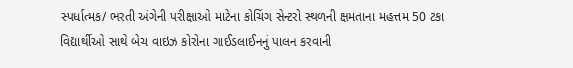સ્પર્ધાત્મક/ ભરતી અંગેની પરીક્ષાઓ માટેના કોચિંગ સેન્ટરો સ્થળની ક્ષમતાના મહત્તમ 50 ટકા વિદ્યાર્થીઓ સાથે બેચ વાઇઝ કોરોના ગાઈડલાઈનનું પાલન કરવાની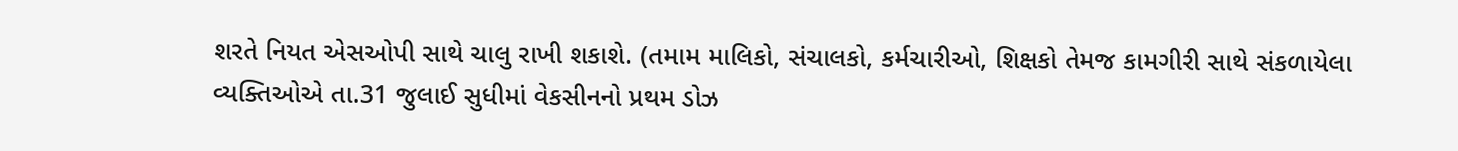શરતે નિયત એસઓપી સાથે ચાલુ રાખી શકાશે. (તમામ માલિકો, સંચાલકો, કર્મચારીઓ, શિક્ષકો તેમજ કામગીરી સાથે સંકળાયેલા વ્યક્તિઓએ તા.31 જુલાઈ સુધીમાં વેકસીનનો પ્રથમ ડોઝ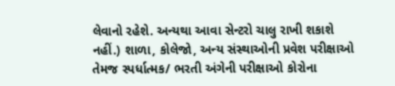લેવાનો રહેશે. અન્યથા આવા સેન્ટરો ચાલુ રાખી શકાશે નહીં.) શાળા, કોલેજો, અન્ય સંસ્થાઓની પ્રવેશ પરીક્ષાઓ તેમજ સ્પર્ધાત્મક/ ભરતી અંગેની પરીક્ષાઓ કોરોના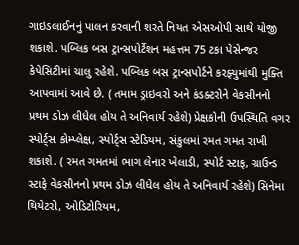ગાઇડલાઈનનું પાલન કરવાની શરતે નિયત એસઓપી સાથે યોજી શકાશે. પબ્લિક બસ ટ્રાન્સપોર્ટેશન મહત્તમ 75 ટકા પેસેન્જર કેપેસિટીમાં ચાલુ રહેશે. પબ્લિક બસ ટ્રાન્સપોર્ટને કરફ્યુમાંથી મુક્તિ આપવામાં આવે છે. ( તમામ ડ્રાઇવરો અને કંડક્ટરોને વેકસીનનો પ્રથમ ડોઝ લીધેલ હોય તે અનિવાર્ય રહેશે) પ્રેક્ષકોની ઉપસ્થિતિ વગર સ્પોર્ટ્સ કોમ્પ્લેક્ષ, સ્પોર્ટ્સ સ્ટેડિયમ, સંકુલમાં રમત ગમત રાખી શકાશે. ( રમત ગમતમાં ભાગ લેનાર ખેલાડી, સ્પોર્ટ સ્ટાફ, ગ્રાઉન્ડ સ્ટાફે વેકસીનનો પ્રથમ ડોઝ લીધેલ હોય તે અનિવાર્ય રહેશે) સિનેમા થિયેટરો, ઓડિટોરિયમ,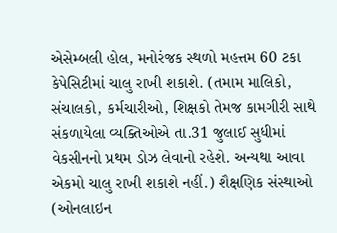એસેમ્બલી હોલ, મનોરંજક સ્થળો મહત્તમ 60 ટકા કેપેસિટીમાં ચાલુ રાખી શકાશે. (તમામ માલિકો, સંચાલકો, કર્મચારીઓ, શિક્ષકો તેમજ કામગીરી સાથે સંકળાયેલા વ્યક્તિઓએ તા.31 જુલાઈ સુધીમાં વેકસીનનો પ્રથમ ડોઝ લેવાનો રહેશે. અન્યથા આવા એકમો ચાલુ રાખી શકાશે નહીં.) શૈક્ષણિક સંસ્થાઓ (ઓનલાઇન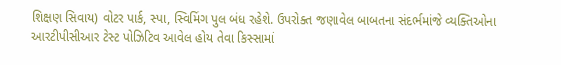શિક્ષણ સિવાય) વોટર પાર્ક, સ્પા, સ્વિમિંગ પુલ બંધ રહેશે. ઉપરોક્ત જણાવેલ બાબતના સંદર્ભમાંજે વ્યક્તિઓના આરટીપીસીઆર ટેસ્ટ પોઝિટિવ આવેલ હોય તેવા કિસ્સામાં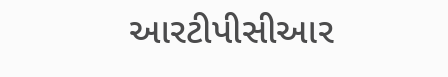આરટીપીસીઆર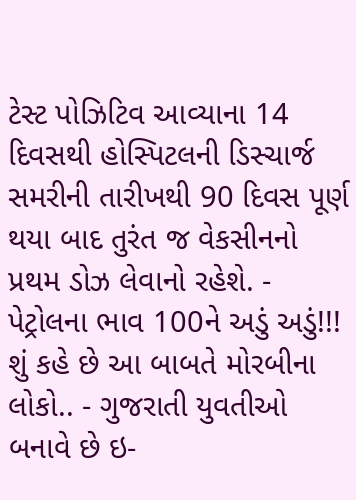ટેસ્ટ પોઝિટિવ આવ્યાના 14 દિવસથી હોસ્પિટલની ડિસ્ચાર્જ સમરીની તારીખથી 90 દિવસ પૂર્ણ થયા બાદ તુરંત જ વેકસીનનો પ્રથમ ડોઝ લેવાનો રહેશે. - પેટ્રોલના ભાવ 100ને અડું અડું!!! શું કહે છે આ બાબતે મોરબીના લોકો.. - ગુજરાતી યુવતીઓ બનાવે છે ઇ-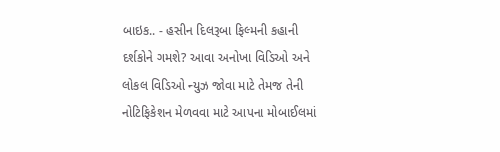બાઇક.. - હસીન દિલરૂબા ફિલ્મની કહાની દર્શકોને ગમશે? આવા અનોખા વિડિઓ અને લોકલ વિડિઓ ન્યુઝ જોવા માટે તેમજ તેની નોટિફિકેશન મેળવવા માટે આપના મોબાઈલમાં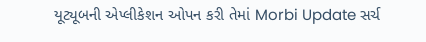યૂટ્યૂબની એપ્લીકેશન ઓપન કરી તેમાં Morbi Update સર્ચ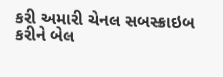કરી અમારી ચેનલ સબસ્ક્રાઇબ કરીને બેલ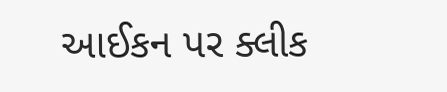આઈકન પર ક્લીક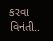કરવા વિનંતી..